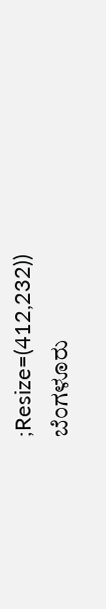;Resize=(412,232))
ಬೆಂಗಳೂರು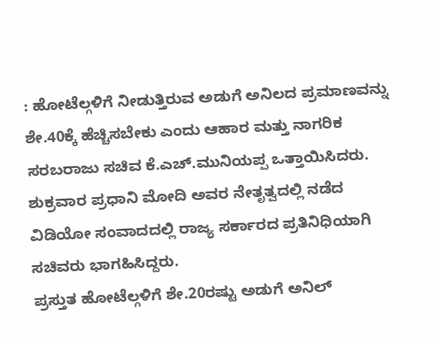: ಹೋಟೆಲ್ಗಳಿಗೆ ನೀಡುತ್ತಿರುವ ಅಡುಗೆ ಅನಿಲದ ಪ್ರಮಾಣವನ್ನು ಶೇ.40ಕ್ಕೆ ಹೆಚ್ಚಿಸಬೇಕು ಎಂದು ಆಹಾರ ಮತ್ತು ನಾಗರಿಕ ಸರಬರಾಜು ಸಚಿವ ಕೆ.ಎಚ್.ಮುನಿಯಪ್ಪ ಒತ್ತಾಯಿಸಿದರು.
ಶುಕ್ರವಾರ ಪ್ರಧಾನಿ ಮೋದಿ ಅವರ ನೇತೃತ್ವದಲ್ಲಿ ನಡೆದ ವಿಡಿಯೋ ಸಂವಾದದಲ್ಲಿ ರಾಜ್ಯ ಸರ್ಕಾರದ ಪ್ರತಿನಿಧಿಯಾಗಿ ಸಚಿವರು ಭಾಗಹಿಸಿದ್ದರು.
ಪ್ರಸ್ತುತ ಹೋಟೆಲ್ಗಳಿಗೆ ಶೇ.20ರಷ್ಟು ಅಡುಗೆ ಅನಿಲ್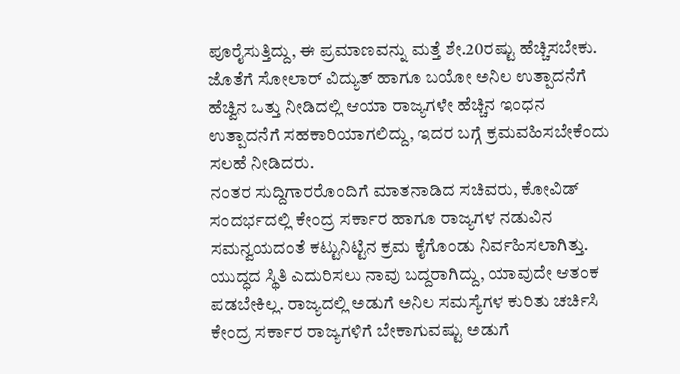ಪೂರೈಸುತ್ತಿದ್ದು, ಈ ಪ್ರಮಾಣವನ್ನು ಮತ್ತೆ ಶೇ.20ರಷ್ಟು ಹೆಚ್ಚಿಸಬೇಕು. ಜೊತೆಗೆ ಸೋಲಾರ್ ವಿದ್ಯುತ್ ಹಾಗೂ ಬಯೋ ಅನಿಲ ಉತ್ಪಾದನೆಗೆ ಹೆಚ್ವಿನ ಒತ್ತು ನೀಡಿದಲ್ಲಿ ಆಯಾ ರಾಜ್ಯಗಳೇ ಹೆಚ್ಚಿನ ಇಂಧನ ಉತ್ಪಾದನೆಗೆ ಸಹಕಾರಿಯಾಗಲಿದ್ದು, ಇದರ ಬಗ್ಗೆ ಕ್ರಮವಹಿಸಬೇಕೆಂದು ಸಲಹೆ ನೀಡಿದರು.
ನಂತರ ಸುದ್ದಿಗಾರರೊಂದಿಗೆ ಮಾತನಾಡಿದ ಸಚಿವರು, ಕೋವಿಡ್ ಸಂದರ್ಭದಲ್ಲಿ ಕೇಂದ್ರ ಸರ್ಕಾರ ಹಾಗೂ ರಾಜ್ಯಗಳ ನಡುವಿನ ಸಮನ್ವಯದಂತೆ ಕಟ್ಟುನಿಟ್ಟಿನ ಕ್ರಮ ಕೈಗೊಂಡು ನಿರ್ವಹಿಸಲಾಗಿತ್ತು. ಯುದ್ಧದ ಸ್ಥಿತಿ ಎದುರಿಸಲು ನಾವು ಬದ್ದರಾಗಿದ್ದು, ಯಾವುದೇ ಆತಂಕ ಪಡಬೇಕಿಲ್ಲ. ರಾಜ್ಯದಲ್ಲಿ ಅಡುಗೆ ಅನಿಲ ಸಮಸ್ಯೆಗಳ ಕುರಿತು ಚರ್ಚಿಸಿ ಕೇಂದ್ರ ಸರ್ಕಾರ ರಾಜ್ಯಗಳಿಗೆ ಬೇಕಾಗುವಷ್ಟು ಅಡುಗೆ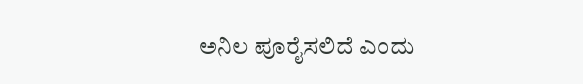ಅನಿಲ ಪೂರೈಸಲಿದೆ ಎಂದು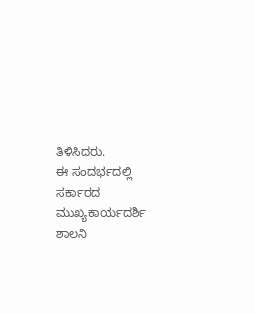ತಿಳಿಸಿದರು.
ಈ ಸಂದರ್ಭದಲ್ಲಿ ಸರ್ಕಾರದ ಮುಖ್ಯಕಾರ್ಯದರ್ಶಿ ಶಾಲನಿ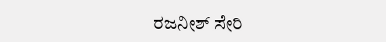ರಜನೀಶ್ ಸೇರಿ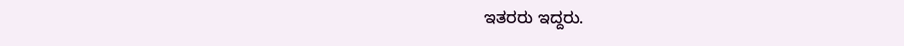ಇತರರು ಇದ್ದರು.